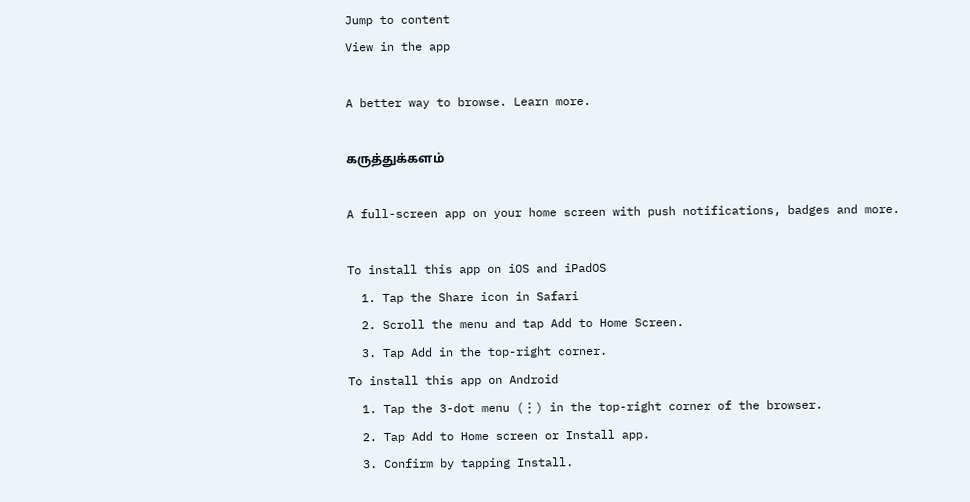Jump to content
View in the app

A better way to browse. Learn more.

கருத்துக்களம்

A full-screen app on your home screen with push notifications, badges and more.

To install this app on iOS and iPadOS
  1. Tap the Share icon in Safari
  2. Scroll the menu and tap Add to Home Screen.
  3. Tap Add in the top-right corner.
To install this app on Android
  1. Tap the 3-dot menu (⋮) in the top-right corner of the browser.
  2. Tap Add to Home screen or Install app.
  3. Confirm by tapping Install.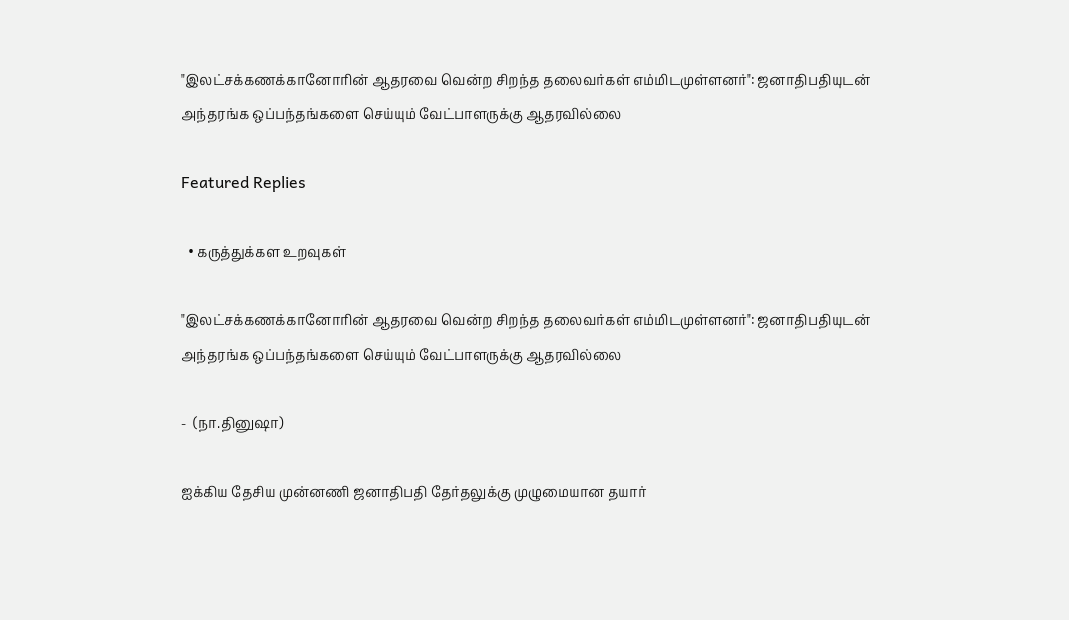"இலட்சக்கணக்கானோரின் ஆதரவை வென்ற சிறந்த தலைவர்கள் எம்மிடமுள்ளனர்": ஜனாதிபதியுடன் அந்தரங்க ஒப்பந்தங்களை செய்யும் வேட்பாளருக்கு ஆதரவில்லை

Featured Replies

  • கருத்துக்கள உறவுகள்

"இலட்சக்கணக்கானோரின் ஆதரவை வென்ற சிறந்த தலைவர்கள் எம்மிடமுள்ளனர்": ஜனாதிபதியுடன் அந்தரங்க ஒப்பந்தங்களை செய்யும் வேட்பாளருக்கு ஆதரவில்லை

-  (நா.தினுஷா)

ஐக்கிய தேசிய முன்னணி ஜனாதிபதி தேர்தலுக்கு முழுமையான தயார்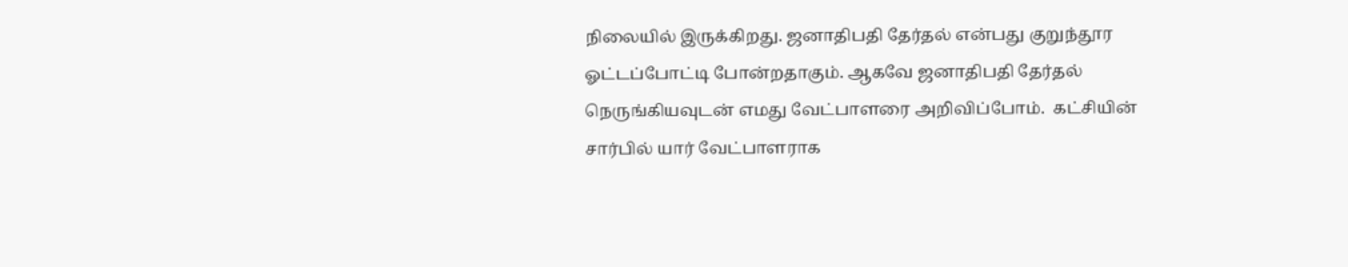நிலையில் இருக்கிறது. ஜனாதிபதி தேர்தல் என்பது குறுந்தூர ஓட்டப்போட்டி போன்றதாகும். ஆகவே ஜனாதிபதி தேர்தல் நெருங்கியவுடன் எமது வேட்பாளரை அறிவிப்போம்.  கட்சியின் சார்பில் யார் வேட்பாளராக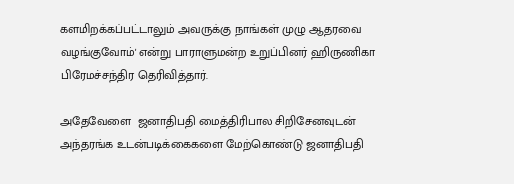களமிறக்கப்பட்டாலும் அவருக்கு நாங்கள் முழு ஆதரவை வழங்குவோம்' என்று பாராளுமன்ற உறுப்பினர் ஹிருணிகா பிரேமச்சந்திர தெரிவித்தார்.

அதேவேளை  ஜனாதிபதி மைத்திரிபால சிறிசேனவுடன் அந்தரங்க உடன்படிக்கைகளை மேற்கொண்டு ஜனாதிபதி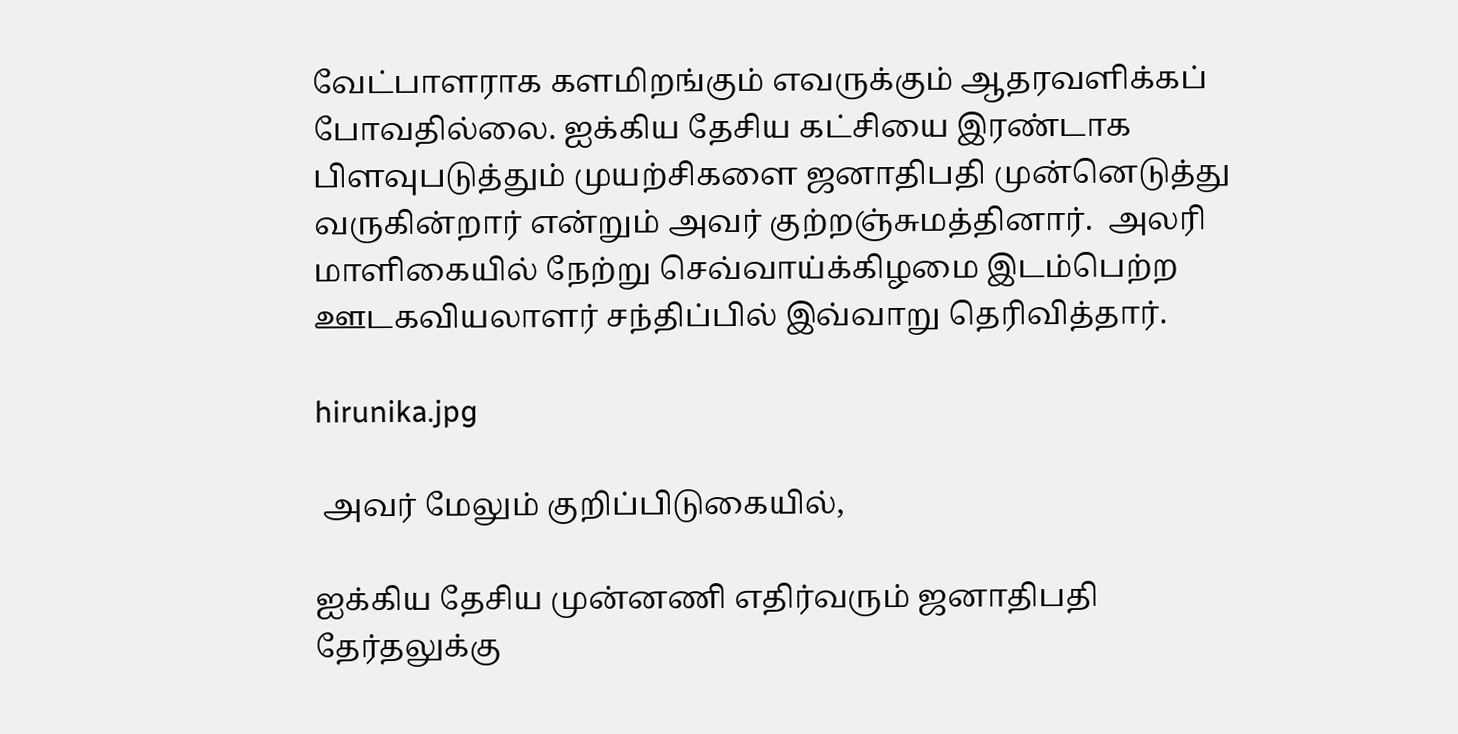வேட்பாளராக களமிறங்கும் எவருக்கும் ஆதரவளிக்கப் போவதில்லை. ஐக்கிய தேசிய கட்சியை இரண்டாக பிளவுபடுத்தும் முயற்சிகளை ஜனாதிபதி முன்னெடுத்து வருகின்றார் என்றும் அவர் குற்றஞ்சுமத்தினார்.  அலரி மாளிகையில் நேற்று செவ்வாய்க்கிழமை இடம்பெற்ற ஊடகவியலாளர் சந்திப்பில் இவ்வாறு தெரிவித்தார்.

hirunika.jpg

 அவர் மேலும் குறிப்பிடுகையில்,

ஐக்கிய தேசிய முன்னணி எதிர்வரும் ஜனாதிபதி தேர்தலுக்கு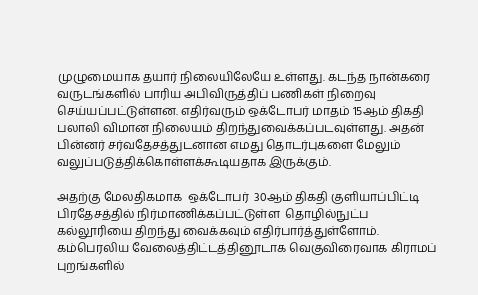முழுமையாக தயார் நிலையிலேயே உள்ளது. கடந்த நான்கரை வருடங்களில் பாரிய அபிவிருத்திப் பணிகள் நிறைவு செய்யப்பட்டுள்ளன. எதிர்வரும் ஒக்டோபர் மாதம் 15ஆம் திகதி பலாலி விமான நிலையம் திறந்துவைக்கப்படவுள்ளது. அதன் பின்னர் சர்வதேசத்துடனான எமது தொடர்புகளை மேலும் வலுப்படுத்திக்கொள்ளக்கூடியதாக இருக்கும்.

அதற்கு மேலதிகமாக  ஒக்டோபர்  30ஆம் திகதி குளியாப்பிட்டி பிரதேசத்தில் நிர்மாணிக்கப்பட்டுள்ள  தொழில்நுட்ப கல்லூரியை திறந்து வைக்கவும் எதிர்பார்த்துள்ளோம். கம்பெரலிய வேலைத்திட்டத்தினூடாக வெகுவிரைவாக கிராமப் புறங்களில்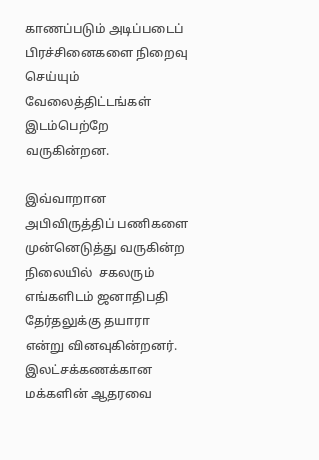காணப்படும் அடிப்படைப் பிரச்சினைகளை நிறைவு  செய்யும் வேலைத்திட்டங்கள் இடம்பெற்றே வருகின்றன.

இவ்வாறான அபிவிருத்திப் பணிகளை முன்னெடுத்து வருகின்ற நிலையில்  சகலரும் எங்களிடம் ஜனாதிபதி தேர்தலுக்கு தயாரா  என்று வினவுகின்றனர். இலட்சக்கணக்கான மக்களின் ஆதரவை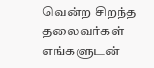வென்ற சிறந்த  தலைவர்கள் எங்களுடன்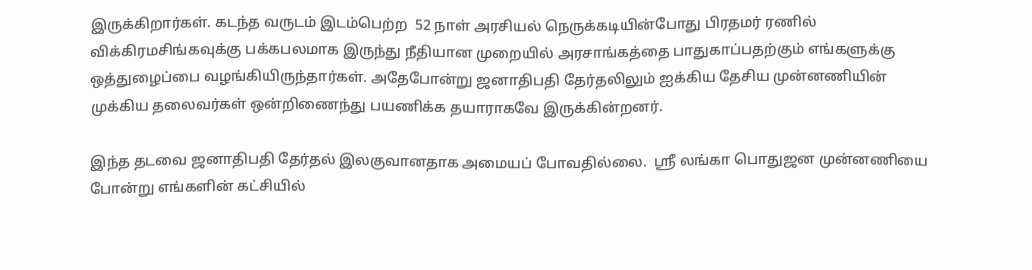இருக்கிறார்கள். கடந்த வருடம் இடம்பெற்ற  52 நாள் அரசியல் நெருக்கடியின்போது பிரதமர் ரணில் விக்கிரமசிங்கவுக்கு பக்கபலமாக இருந்து நீதியான முறையில் அரசாங்கத்தை பாதுகாப்பதற்கும் எங்களுக்கு ஒத்துழைப்பை வழங்கியிருந்தார்கள். அதேபோன்று ஜனாதிபதி தேர்தலிலும் ஐக்கிய தேசிய முன்னணியின் முக்கிய தலைவர்கள் ஒன்றிணைந்து பயணிக்க தயாராகவே இருக்கின்றனர்.

இந்த தடவை ஜனாதிபதி தேர்தல் இலகுவானதாக அமையப் போவதில்லை.  ஸ்ரீ லங்கா பொதுஜன முன்னணியை போன்று எங்களின் கட்சியில்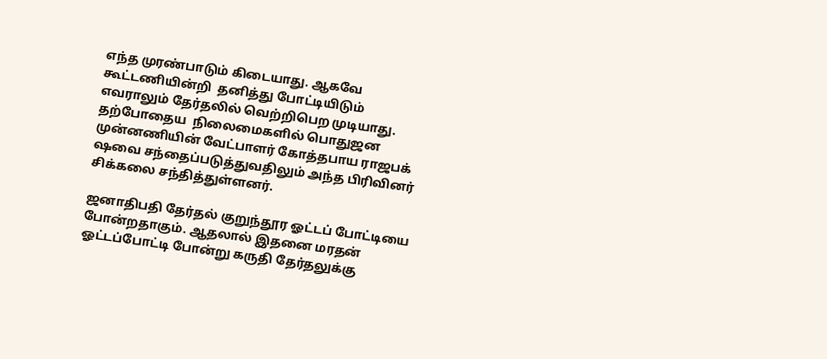எந்த முரண்பாடும் கிடையாது. ஆகவே கூட்டணியின்றி  தனித்து போட்டியிடும் எவராலும் தேர்தலில் வெற்றிபெற முடியாது. தற்போதைய  நிலைமைகளில் பொதுஜன முன்னணியின் வேட்பாளர் கோத்தபாய ராஜபக் ஷவை சந்தைப்படுத்துவதிலும் அந்த பிரிவினர் சிக்கலை சந்தித்துள்ளனர்.

ஜனாதிபதி தேர்தல் குறுந்தூர ஓட்டப் போட்டியை போன்றதாகும். ஆதலால் இதனை மரதன் ஓட்டப்போட்டி போன்று கருதி தேர்தலுக்கு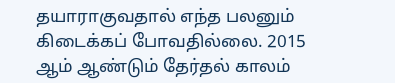தயாராகுவதால் எந்த பலனும் கிடைக்கப் போவதில்லை. 2015 ஆம் ஆண்டும் தேர்தல் காலம்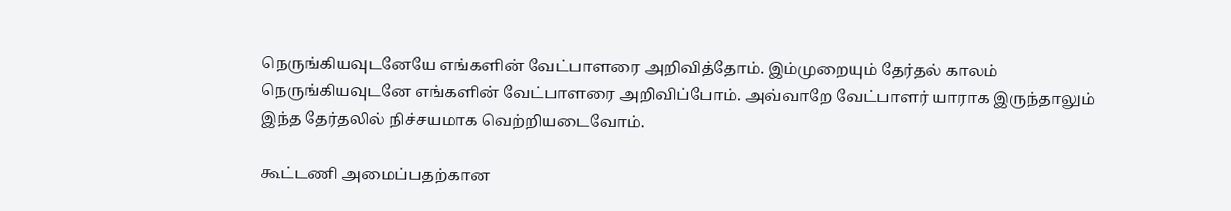நெருங்கியவுடனேயே எங்களின் வேட்பாளரை அறிவித்தோம். இம்முறையும் தேர்தல் காலம்  நெருங்கியவுடனே எங்களின் வேட்பாளரை அறிவிப்போம். அவ்வாறே வேட்பாளர் யாராக இருந்தாலும் இந்த தேர்தலில் நிச்சயமாக வெற்றியடைவோம்.

கூட்டணி அமைப்பதற்கான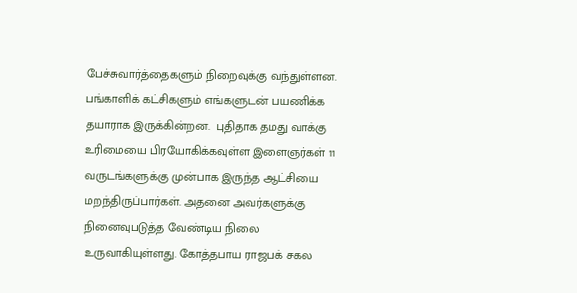பேச்சுவார்த்தைகளும் நிறைவுக்கு வந்துள்ளன. பங்காளிக் கட்சிகளும் எங்களுடன் பயணிக்க தயாராக இருக்கின்றன.  புதிதாக தமது வாக்கு உரிமையை பிரயோகிக்கவுள்ள இளைஞர்கள் 11 வருடங்களுக்கு முன்பாக இருந்த ஆட்சியை மறந்திருப்பார்கள். அதனை அவர்களுக்கு நினைவுபடுத்த வேண்டிய நிலை உருவாகியுள்ளது. கோத்தபாய ராஜபக் சகல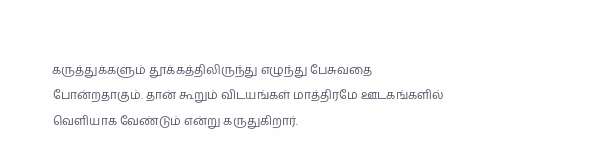கருத்துக்களும் தூக்கத்திலிருந்து எழுந்து பேசுவதை போன்றதாகும். தான் கூறும் விடயங்கள் மாத்திரமே ஊடகங்களில் வெளியாக வேண்டும் என்று கருதுகிறார்.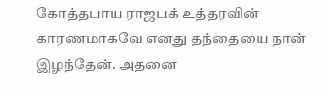கோத்தபாய ராஜபக் உத்தரவின் காரணமாகவே எனது தந்தையை நான் இழந்தேன். அதனை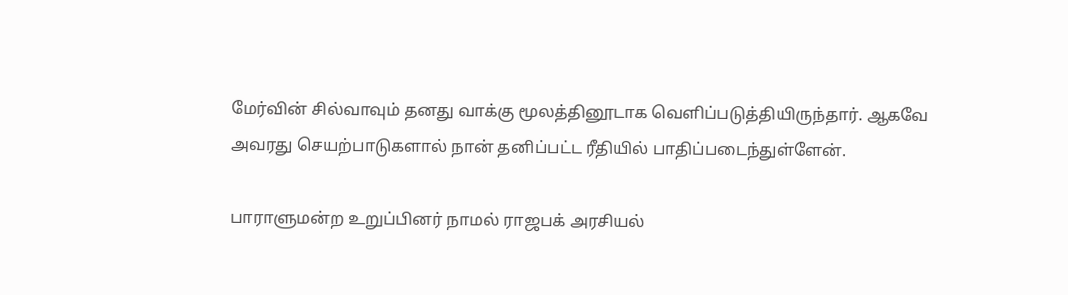மேர்வின் சில்வாவும் தனது வாக்கு மூலத்தினூடாக வெளிப்படுத்தியிருந்தார். ஆகவே அவரது செயற்பாடுகளால் நான் தனிப்பட்ட ரீதியில் பாதிப்படைந்துள்ளேன்.

பாராளுமன்ற உறுப்பினர் நாமல் ராஜபக் அரசியல்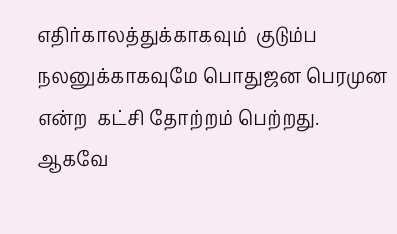எதிர்காலத்துக்காகவும்  குடும்ப நலனுக்காகவுமே பொதுஜன பெரமுன என்ற  கட்சி தோற்றம் பெற்றது.  ஆகவே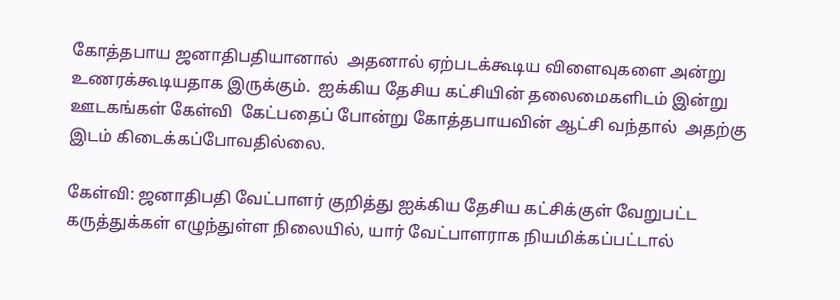கோத்தபாய ஜனாதிபதியானால்  அதனால் ஏற்படக்கூடிய விளைவுகளை அன்று உணரக்கூடியதாக இருக்கும்.  ஐக்கிய தேசிய கட்சியின் தலைமைகளிடம் இன்று ஊடகங்கள் கேள்வி  கேட்பதைப் போன்று கோத்தபாயவின் ஆட்சி வந்தால்  அதற்கு இடம் கிடைக்கப்போவதில்லை.

கேள்வி: ஜனாதிபதி வேட்பாளர் குறித்து ஐக்கிய தேசிய கட்சிக்குள் வேறுபட்ட கருத்துக்கள் எழுந்துள்ள நிலையில், யார் வேட்பாளராக நியமிக்கப்பட்டால்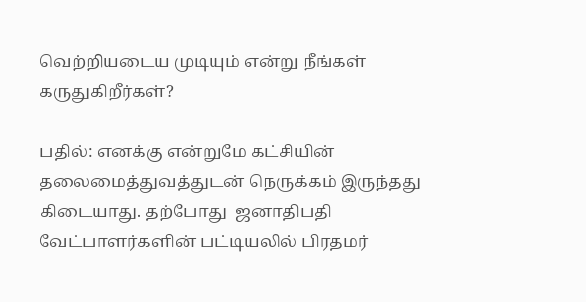வெற்றியடைய முடியும் என்று நீங்கள் கருதுகிறீர்கள்?

பதில்: எனக்கு என்றுமே கட்சியின் தலைமைத்துவத்துடன் நெருக்கம் இருந்தது கிடையாது. தற்போது  ஜனாதிபதி வேட்பாளர்களின் பட்டியலில் பிரதமர்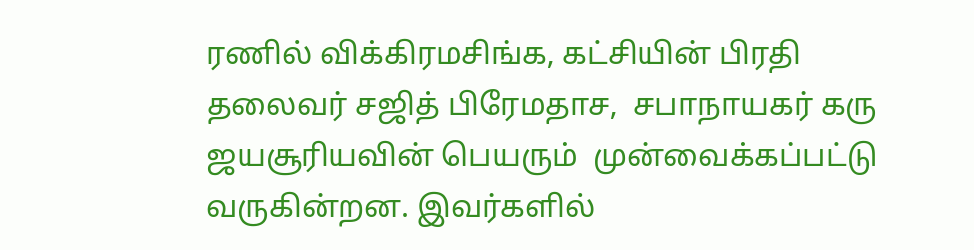ரணில் விக்கிரமசிங்க, கட்சியின் பிரதி தலைவர் சஜித் பிரேமதாச,  சபாநாயகர் கரு ஜயசூரியவின் பெயரும்  முன்வைக்கப்பட்டு வருகின்றன. இவர்களில்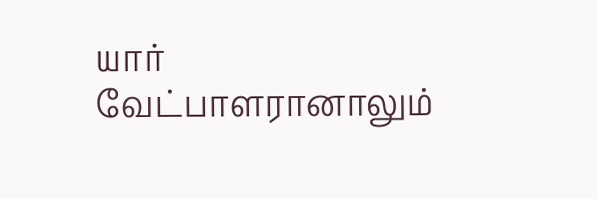யார் வேட்பாளரானாலும்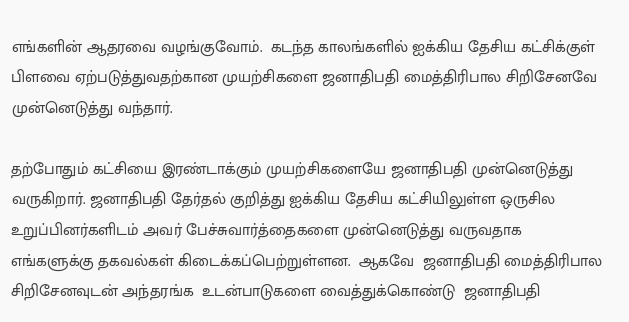எங்களின் ஆதரவை வழங்குவோம்.  கடந்த காலங்களில் ஐக்கிய தேசிய கட்சிக்குள் பிளவை ஏற்படுத்துவதற்கான முயற்சிகளை ஜனாதிபதி மைத்திரிபால சிறிசேனவே முன்னெடுத்து வந்தார்.

தற்போதும் கட்சியை இரண்டாக்கும் முயற்சிகளையே ஜனாதிபதி முன்னெடுத்து வருகிறார். ஜனாதிபதி தேர்தல் குறித்து ஐக்கிய தேசிய கட்சியிலுள்ள ஒருசில உறுப்பினர்களிடம் அவர் பேச்சுவார்த்தைகளை முன்னெடுத்து வருவதாக எங்களுக்கு தகவல்கள் கிடைக்கப்பெற்றுள்ளன.  ஆகவே  ஜனாதிபதி மைத்திரிபால சிறிசேனவுடன் அந்தரங்க  உடன்பாடுகளை வைத்துக்கொண்டு  ஜனாதிபதி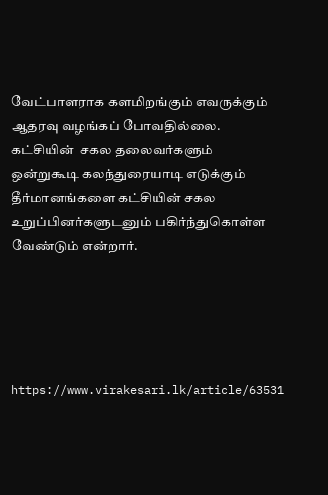வேட்பாளராக களமிறங்கும் எவருக்கும் ஆதரவு வழங்கப் போவதில்லை.  கட்சியின்  சகல தலைவர்களும்  ஒன்றுகூடி கலந்துரையாடி எடுக்கும் தீர்மானங்களை கட்சியின் சகல உறுப்பினர்களுடனும் பகிர்ந்துகொள்ள வேண்டும் என்றார்.





https://www.virakesari.lk/article/63531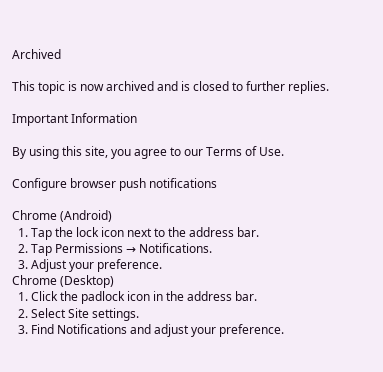Archived

This topic is now archived and is closed to further replies.

Important Information

By using this site, you agree to our Terms of Use.

Configure browser push notifications

Chrome (Android)
  1. Tap the lock icon next to the address bar.
  2. Tap Permissions → Notifications.
  3. Adjust your preference.
Chrome (Desktop)
  1. Click the padlock icon in the address bar.
  2. Select Site settings.
  3. Find Notifications and adjust your preference.